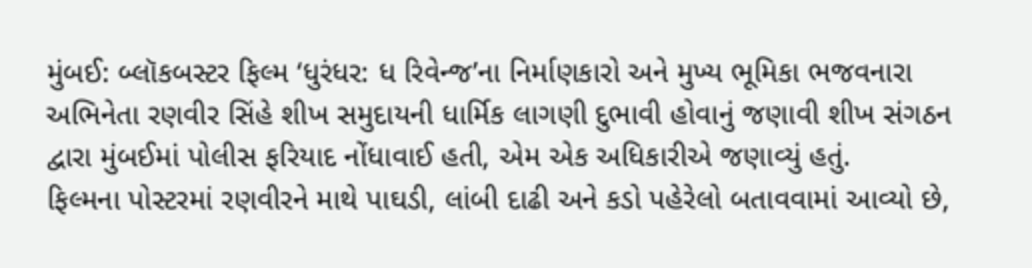મુંબઈ: બ્લૉકબસ્ટર ફિલ્મ ‘ધુરંધર: ધ રિવેન્જ’ના નિર્માણકારો અને મુખ્ય ભૂમિકા ભજવનારા અભિનેતા રણવીર સિંહે શીખ સમુદાયની ધાર્મિક લાગણી દુભાવી હોવાનું જણાવી શીખ સંગઠન દ્વારા મુંબઈમાં પોલીસ ફરિયાદ નોંધાવાઈ હતી, એમ એક અધિકારીએ જણાવ્યું હતું.
ફિલ્મના પોસ્ટરમાં રણવીરને માથે પાઘડી, લાંબી દાઢી અને કડો પહેરેલો બતાવવામાં આવ્યો છે,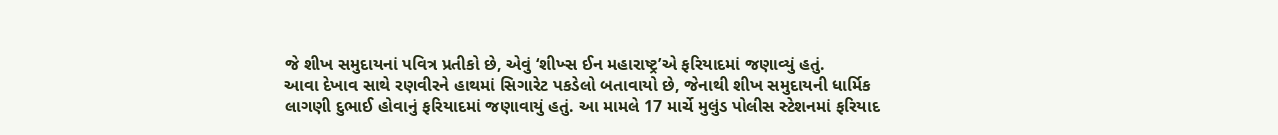જે શીખ સમુદાયનાં પવિત્ર પ્રતીકો છે, એવું ‘શીખ્સ ઈન મહારાષ્ટ્ર’એ ફરિયાદમાં જણાવ્યું હતું.
આવા દેખાવ સાથે રણવીરને હાથમાં સિગારેટ પકડેલો બતાવાયો છે, જેનાથી શીખ સમુદાયની ધાર્મિક લાગણી દુભાઈ હોવાનું ફરિયાદમાં જણાવાયું હતું. આ મામલે 17 માર્ચે મુલુંડ પોલીસ સ્ટેશનમાં ફરિયાદ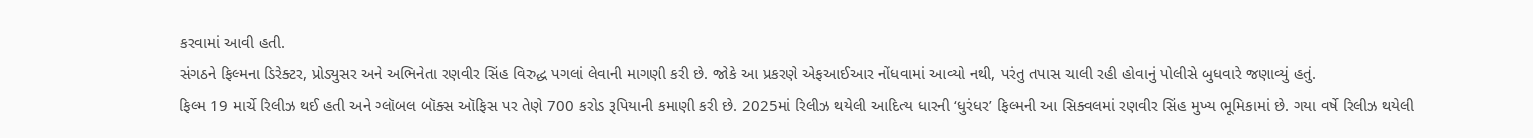કરવામાં આવી હતી.
સંગઠને ફિલ્મના ડિરેક્ટર, પ્રોડ્યુસર અને અભિનેતા રણવીર સિંહ વિરુદ્ધ પગલાં લેવાની માગણી કરી છે. જોકે આ પ્રકરણે એફઆઈઆર નોંધવામાં આવ્યો નથી, પરંતુ તપાસ ચાલી રહી હોવાનું પોલીસે બુધવારે જણાવ્યું હતું.
ફિલ્મ 19 માર્ચે રિલીઝ થઈ હતી અને ગ્લૉબલ બૉક્સ ઑફિસ પર તેણે 700 કરોડ રૂપિયાની કમાણી કરી છે. 2025માં રિલીઝ થયેલી આદિત્ય ધારની ‘ધુરંધર’ ફિલ્મની આ સિક્વલમાં રણવીર સિંહ મુખ્ય ભૂમિકામાં છે. ગયા વર્ષે રિલીઝ થયેલી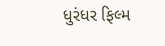ધુરંધર ફિલ્મ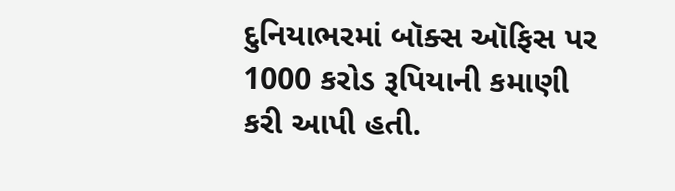દુનિયાભરમાં બૉક્સ ઑફિસ પર 1000 કરોડ રૂપિયાની કમાણી કરી આપી હતી.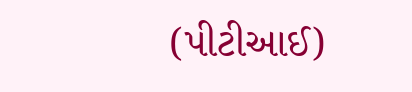(પીટીઆઈ)